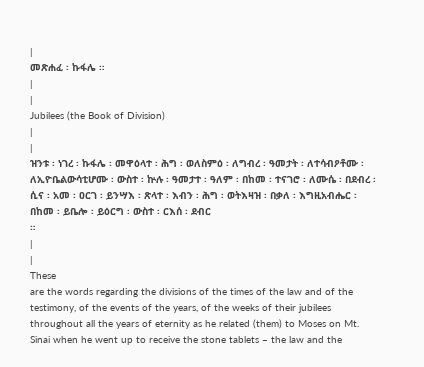|
መጽሐፈ ፡ ኩፋሌ ።
|
|
Jubilees (the Book of Division)
|
|
ዝንቱ ፡ ነገረ ፡ ኩፋሌ ፡ መዋዕላተ ፡ ሕግ ፡ ወለስምዕ ፡ ለግብረ ፡ ዓመታት ፡ ለተሳብዖቶሙ ፡ ለኢዮቤልውሳቲሆሙ ፡ ውስተ ፡ ኵሉ ፡ ዓመታተ ፡ ዓለም ፡ በከመ ፡ ተናገሮ ፡ ለሙሴ ፡ በደብረ ፡ ሲና ፡ አመ ፡ ዐርገ ፡ ይንሣእ ፡ ጽላተ ፡ እብን ፡ ሕግ ፡ ወትእዛዝ ፡ በቃለ ፡ እግዚአብሔር ፡ በከመ ፡ ይቤሎ ፡ ይዕርግ ፡ ውስተ ፡ ርእሰ ፡ ደብር
።
|
|
These
are the words regarding the divisions of the times of the law and of the
testimony, of the events of the years, of the weeks of their jubilees
throughout all the years of eternity as he related (them) to Moses on Mt.
Sinai when he went up to receive the stone tablets – the law and the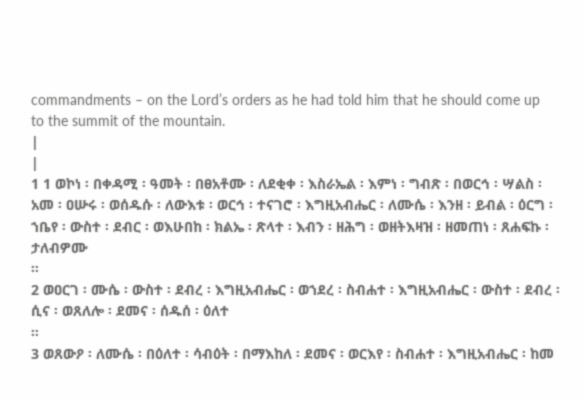commandments – on the Lord’s orders as he had told him that he should come up
to the summit of the mountain.
|
|
1 1 ወኮነ ፡ በቀዳሚ ፡ ዓመት ፡ በፀአቶሙ ፡ ለደቂቀ ፡ እስራኤል ፡ እምነ ፡ ግብጽ ፡ በወርኅ ፡ ሣልስ ፡ አመ ፡ ዐሡሩ ፡ ወሰዱሱ ፡ ለውእቱ ፡ ወርኅ ፡ ተናገሮ ፡ እግዚአብሔር ፡ ለሙሴ ፡ እንዘ ፡ ይብል ፡ ዕርግ ፡ ኀቤየ ፡ ውስተ ፡ ደብር ፡ ወእሁበከ ፡ ክልኤ ፡ ጽላተ ፡ እብን ፡ ዘሕግ ፡ ወዘትእዛዝ ፡ ዘመጠነ ፡ ጸሐፍኩ ፡ ታለብዎሙ
።
2 ወዐርገ ፡ ሙሴ ፡ ውስተ ፡ ደብረ ፡ እግዚአብሔር ፡ ወኀደረ ፡ ስብሐተ ፡ እግዚአብሔር ፡ ውስተ ፡ ደብረ ፡ ሲና ፡ ወጸለሎ ፡ ደመና ፡ ሰዱሰ ፡ ዕለተ
።
3 ወጸውዖ ፡ ለሙሴ ፡ በዕለተ ፡ ሳብዕት ፡ በማእከለ ፡ ደመና ፡ ወርእየ ፡ ስብሐተ ፡ እግዚአብሔር ፡ ከመ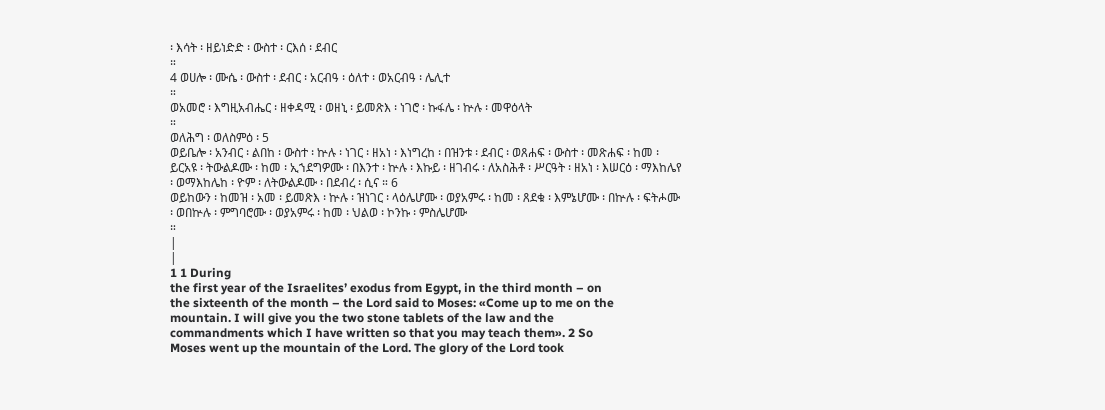፡ እሳት ፡ ዘይነድድ ፡ ውስተ ፡ ርእሰ ፡ ደብር
።
4 ወሀሎ ፡ ሙሴ ፡ ውስተ ፡ ደብር ፡ አርብዓ ፡ ዕለተ ፡ ወአርብዓ ፡ ሌሊተ
።
ወአመሮ ፡ እግዚአብሔር ፡ ዘቀዳሚ ፡ ወዘኒ ፡ ይመጽእ ፡ ነገሮ ፡ ኩፋሌ ፡ ኵሉ ፡ መዋዕላት
።
ወለሕግ ፡ ወለስምዕ ፡ 5
ወይቤሎ ፡ አንብር ፡ ልበከ ፡ ውስተ ፡ ኵሉ ፡ ነገር ፡ ዘአነ ፡ እነግረከ ፡ በዝንቱ ፡ ደብር ፡ ወጸሐፍ ፡ ውስተ ፡ መጽሐፍ ፡ ከመ ፡ ይርአዩ ፡ ትውልዶሙ ፡ ከመ ፡ ኢኀደግዎሙ ፡ በእንተ ፡ ኵሉ ፡ እኩይ ፡ ዘገብሩ ፡ ለአስሕቶ ፡ ሥርዓት ፡ ዘአነ ፡ እሠርዕ ፡ ማእከሌየ ፡ ወማእከሌከ ፡ ዮም ፡ ለትውልዶሙ ፡ በደብረ ፡ ሲና ። 6
ወይከውን ፡ ከመዝ ፡ አመ ፡ ይመጽእ ፡ ኵሉ ፡ ዝነገር ፡ ላዕሌሆሙ ፡ ወያአምሩ ፡ ከመ ፡ ጸደቁ ፡ እምኔሆሙ ፡ በኵሉ ፡ ፍትሖሙ ፡ ወበኵሉ ፡ ምግባሮሙ ፡ ወያአምሩ ፡ ከመ ፡ ህልወ ፡ ኮንኩ ፡ ምስሌሆሙ
።
|
|
1 1 During
the first year of the Israelites’ exodus from Egypt, in the third month – on
the sixteenth of the month – the Lord said to Moses: «Come up to me on the
mountain. I will give you the two stone tablets of the law and the
commandments which I have written so that you may teach them». 2 So
Moses went up the mountain of the Lord. The glory of the Lord took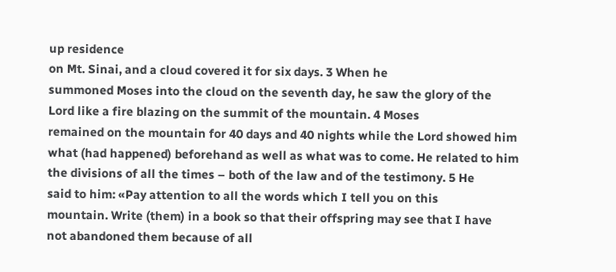up residence
on Mt. Sinai, and a cloud covered it for six days. 3 When he
summoned Moses into the cloud on the seventh day, he saw the glory of the
Lord like a fire blazing on the summit of the mountain. 4 Moses
remained on the mountain for 40 days and 40 nights while the Lord showed him
what (had happened) beforehand as well as what was to come. He related to him
the divisions of all the times – both of the law and of the testimony. 5 He
said to him: «Pay attention to all the words which I tell you on this
mountain. Write (them) in a book so that their offspring may see that I have
not abandoned them because of all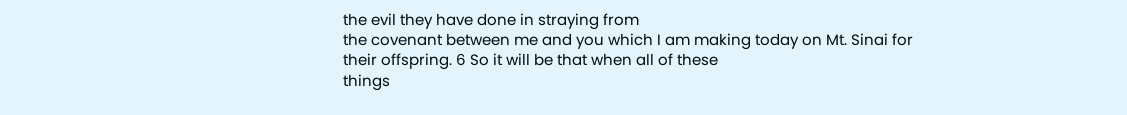the evil they have done in straying from
the covenant between me and you which I am making today on Mt. Sinai for
their offspring. 6 So it will be that when all of these
things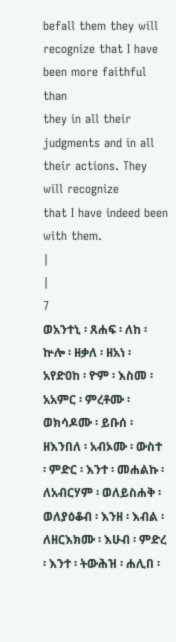befall them they will recognize that I have been more faithful than
they in all their judgments and in all their actions. They will recognize
that I have indeed been with them.
|
|
7
ወአንተኒ ፡ ጸሐፍ ፡ ለከ ፡ ኵሎ ፡ ዘቃለ ፡ ዘአነ ፡ አየድዐከ ፡ ዮም ፡ እስመ ፡ አአምር ፡ ምረቶሙ ፡ ወክሳዶሙ ፡ ይቡሰ ፡ ዘእንበለ ፡ አብኦሙ ፡ ውስተ ፡ ምድር ፡ እንተ ፡ መሐልኩ ፡ ለአብርሃም ፡ ወለይስሐቅ ፡ ወለያዕቆብ ፡ እንዘ ፡ እብል ፡ ለዘርእክሙ ፡ እሁብ ፡ ምድረ ፡ እንተ ፡ ትውሕዝ ፡ ሐሊበ ፡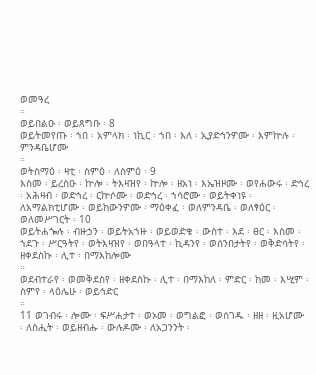ወመዓረ
።
ወይበልዑ ፡ ወይጸግቡ ፡ 8
ወይትመየጡ ፡ ኀበ ፡ አምላክ ፡ ነኪር ፡ ኀበ ፡ እለ ፡ ኢያድኅንዎሙ ፡ እምኵሉ ፡ ምንዳቤሆሙ
።
ወትስማዕ ፡ ዛቲ ፡ ስምዕ ፡ ለስምዕ ፡ 9
እስመ ፡ ይረስዑ ፡ ኵሎ ፡ ትእዛዝየ ፡ ኵሎ ፡ ዘአነ ፡ እኤዝዞሙ ፡ ወየሐውሩ ፡ ድኅረ ፡ አሕዛብ ፡ ወድኅረ ፡ ርኵሶሙ ፡ ወድኅረ ፡ ኀሳሮሙ ፡ ወይትቀነዩ ፡ ለአማልክቲሆሙ ፡ ወይከውንዎሙ ፡ ማዕቀፈ ፡ ወለምንዳቤ ፡ ወለፃዕር ፡ ወለመሥገርት ፡ 10
ወይትሐጐሉ ፡ ብዙኃን ፡ ወይትአኀዙ ፡ ወይወድቁ ፡ ውስተ ፡ እደ ፡ ፀር ፡ እስመ ፡ ኀደጉ ፡ ሥርዓትየ ፡ ወትእዛዝየ ፡ ወበዓላተ ፡ ኪዳንየ ፡ ወሰንበታትየ ፡ ወቅድሳትየ ፡ ዘቀደስኩ ፡ ሊተ ፡ በማእከሎሙ
።
ወደብተራየ ፡ ወመቅደስየ ፡ ዘቀደስኩ ፡ ሊተ ፡ በማእከለ ፡ ምድር ፡ ከመ ፡ እሢም ፡ ስምየ ፡ ላዕሌሁ ፡ ወይኅድር
።
11 ወገብሩ ፡ ሎሙ ፡ ፍሥሐታተ ፡ ወኦመ ፡ ወግልፎ ፡ ወሰገዱ ፡ ዘዘ ፡ ዚአሆሙ ፡ ለስሒት ፡ ወይዘብሑ ፡ ውሉዶሙ ፡ ለአጋንንት ፡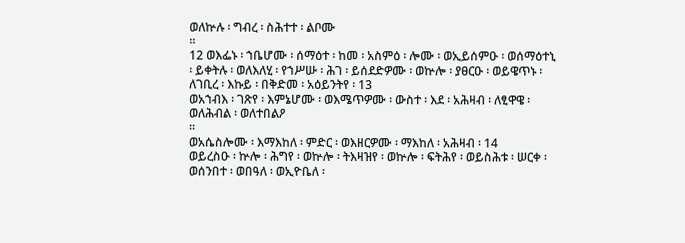ወለኵሉ ፡ ግብረ ፡ ስሕተተ ፡ ልቦሙ
።
12 ወእፌኑ ፡ ኀቤሆሙ ፡ ሰማዕተ ፡ ከመ ፡ አስምዕ ፡ ሎሙ ፡ ወኢይሰምዑ ፡ ወሰማዕተኒ ፡ ይቀትሉ ፡ ወለእለሂ ፡ የኀሥሡ ፡ ሕገ ፡ ይሰደድዎሙ ፡ ወኵሎ ፡ ያፀርዑ ፡ ወይዌጥኑ ፡ ለገቢረ ፡ እኩይ ፡ በቅድመ ፡ አዕይንትየ ፡ 13
ወአኀብእ ፡ ገጽየ ፡ እምኔሆሙ ፡ ወእሜጥዎሙ ፡ ውስተ ፡ እደ ፡ አሕዛብ ፡ ለፂዋዌ ፡ ወለሕብል ፡ ወለተበልዖ
።
ወአሴስሎሙ ፡ እማእከለ ፡ ምድር ፡ ወእዘርዎሙ ፡ ማእከለ ፡ አሕዛብ ፡ 14
ወይረስዑ ፡ ኵሎ ፡ ሕግየ ፡ ወኵሎ ፡ ትእዛዝየ ፡ ወኵሎ ፡ ፍትሕየ ፡ ወይስሕቱ ፡ ሠርቀ ፡ ወሰንበተ ፡ ወበዓለ ፡ ወኢዮቤለ ፡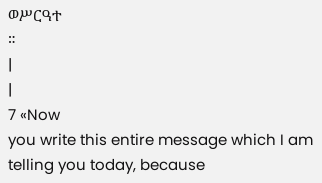ወሥርዓተ
።
|
|
7 «Now
you write this entire message which I am telling you today, because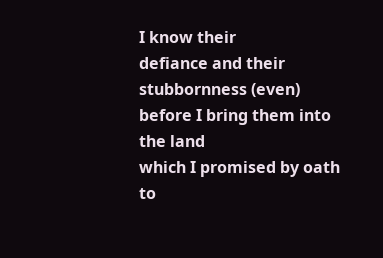I know their
defiance and their stubbornness (even) before I bring them into the land
which I promised by oath to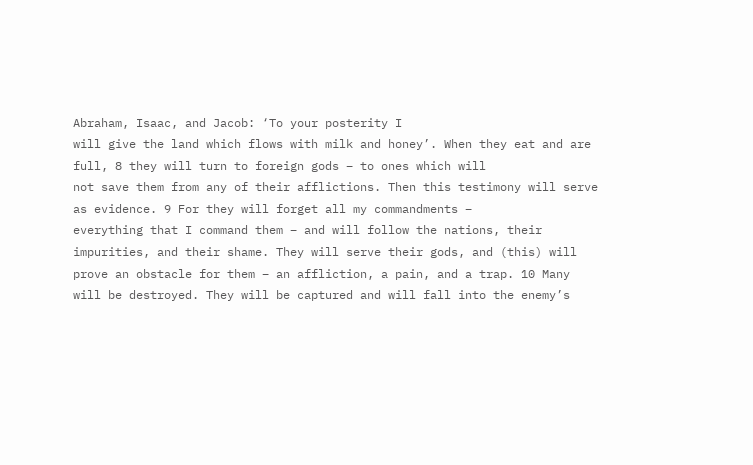Abraham, Isaac, and Jacob: ‘To your posterity I
will give the land which flows with milk and honey’. When they eat and are
full, 8 they will turn to foreign gods – to ones which will
not save them from any of their afflictions. Then this testimony will serve
as evidence. 9 For they will forget all my commandments –
everything that I command them – and will follow the nations, their
impurities, and their shame. They will serve their gods, and (this) will
prove an obstacle for them – an affliction, a pain, and a trap. 10 Many
will be destroyed. They will be captured and will fall into the enemy’s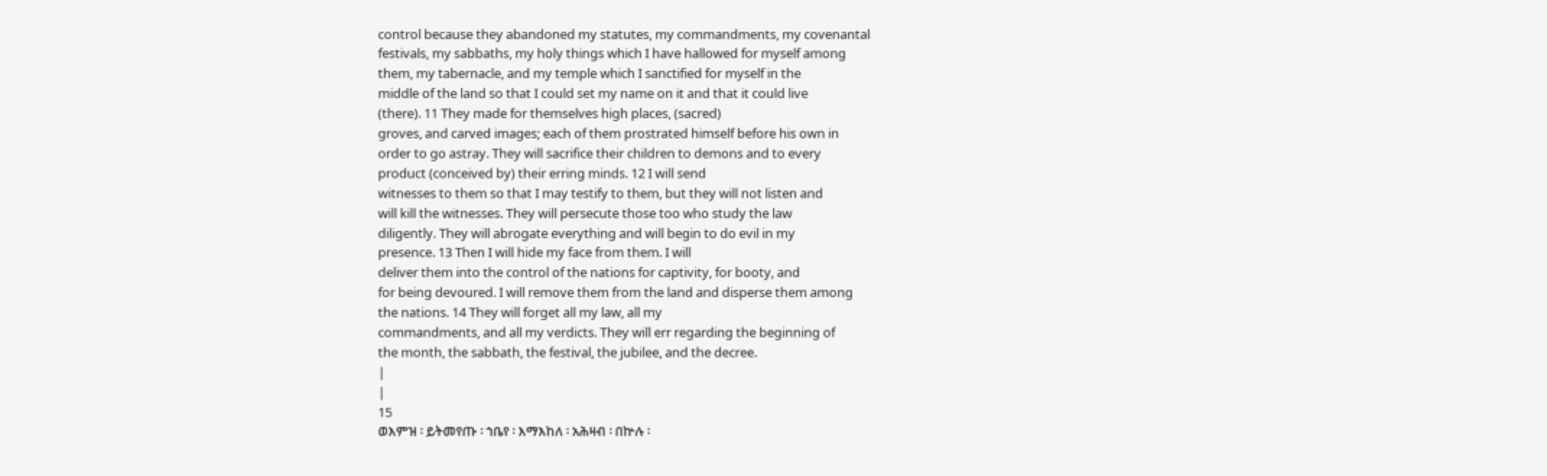control because they abandoned my statutes, my commandments, my covenantal
festivals, my sabbaths, my holy things which I have hallowed for myself among
them, my tabernacle, and my temple which I sanctified for myself in the
middle of the land so that I could set my name on it and that it could live
(there). 11 They made for themselves high places, (sacred)
groves, and carved images; each of them prostrated himself before his own in
order to go astray. They will sacrifice their children to demons and to every
product (conceived by) their erring minds. 12 I will send
witnesses to them so that I may testify to them, but they will not listen and
will kill the witnesses. They will persecute those too who study the law
diligently. They will abrogate everything and will begin to do evil in my
presence. 13 Then I will hide my face from them. I will
deliver them into the control of the nations for captivity, for booty, and
for being devoured. I will remove them from the land and disperse them among
the nations. 14 They will forget all my law, all my
commandments, and all my verdicts. They will err regarding the beginning of
the month, the sabbath, the festival, the jubilee, and the decree.
|
|
15
ወእምዝ ፡ ይትመየጡ ፡ ኀቤየ ፡ እማእከለ ፡ አሕዛብ ፡ በኵሉ ፡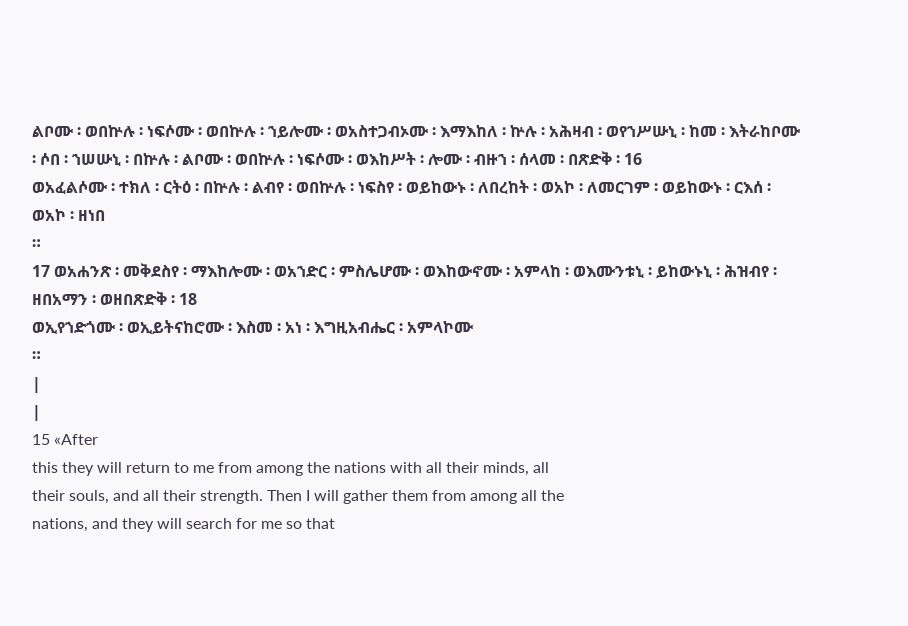ልቦሙ ፡ ወበኵሉ ፡ ነፍሶሙ ፡ ወበኵሉ ፡ ኀይሎሙ ፡ ወአስተጋብኦሙ ፡ እማእከለ ፡ ኵሉ ፡ አሕዛብ ፡ ወየኀሥሡኒ ፡ ከመ ፡ እትራከቦሙ ፡ ሶበ ፡ ኀሠሡኒ ፡ በኵሉ ፡ ልቦሙ ፡ ወበኵሉ ፡ ነፍሶሙ ፡ ወእከሥት ፡ ሎሙ ፡ ብዙኀ ፡ ሰላመ ፡ በጽድቅ ፡ 16
ወአፈልሶሙ ፡ ተክለ ፡ ርትዕ ፡ በኵሉ ፡ ልብየ ፡ ወበኵሉ ፡ ነፍስየ ፡ ወይከውኑ ፡ ለበረከት ፡ ወአኮ ፡ ለመርገም ፡ ወይከውኑ ፡ ርእሰ ፡ ወአኮ ፡ ዘነበ
።
17 ወአሐንጽ ፡ መቅደስየ ፡ ማእከሎሙ ፡ ወአኀድር ፡ ምስሌሆሙ ፡ ወእከውኖሙ ፡ አምላከ ፡ ወእሙንቱኒ ፡ ይከውኑኒ ፡ ሕዝብየ ፡ ዘበአማን ፡ ወዘበጽድቅ ፡ 18
ወኢየኀድጎሙ ፡ ወኢይትናከሮሙ ፡ እስመ ፡ አነ ፡ እግዚአብሔር ፡ አምላኮሙ
።
|
|
15 «After
this they will return to me from among the nations with all their minds, all
their souls, and all their strength. Then I will gather them from among all the
nations, and they will search for me so that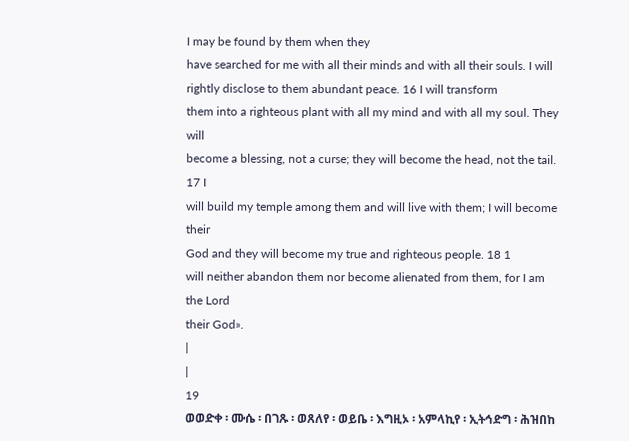I may be found by them when they
have searched for me with all their minds and with all their souls. I will
rightly disclose to them abundant peace. 16 I will transform
them into a righteous plant with all my mind and with all my soul. They will
become a blessing, not a curse; they will become the head, not the tail. 17 I
will build my temple among them and will live with them; I will become their
God and they will become my true and righteous people. 18 1
will neither abandon them nor become alienated from them, for I am the Lord
their God».
|
|
19
ወወድቀ ፡ ሙሴ ፡ በገጹ ፡ ወጸለየ ፡ ወይቤ ፡ እግዚኦ ፡ አምላኪየ ፡ ኢትኅድግ ፡ ሕዝበከ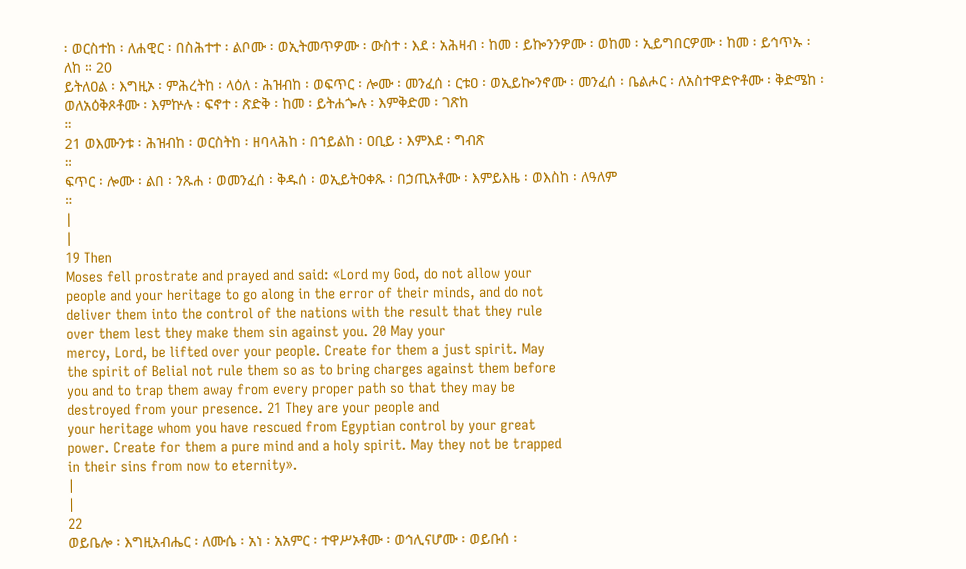፡ ወርስተከ ፡ ለሐዊር ፡ በስሕተተ ፡ ልቦሙ ፡ ወኢትመጥዎሙ ፡ ውስተ ፡ እደ ፡ አሕዛብ ፡ ከመ ፡ ይኰንንዎሙ ፡ ወከመ ፡ ኢይግበርዎሙ ፡ ከመ ፡ ይኅጥኡ ፡ ለከ ። 20
ይትለዐል ፡ እግዚኦ ፡ ምሕረትከ ፡ ላዕለ ፡ ሕዝብከ ፡ ወፍጥር ፡ ሎሙ ፡ መንፈሰ ፡ ርቱዐ ፡ ወኢይኰንኖሙ ፡ መንፈሰ ፡ ቤልሖር ፡ ለአስተዋድዮቶሙ ፡ ቅድሜከ ፡ ወለአዕቅጾቶሙ ፡ እምኵሉ ፡ ፍኖተ ፡ ጽድቅ ፡ ከመ ፡ ይትሐጐሉ ፡ እምቅድመ ፡ ገጽከ
።
21 ወእሙንቱ ፡ ሕዝብከ ፡ ወርስትከ ፡ ዘባላሕከ ፡ በኀይልከ ፡ ዐቢይ ፡ እምእደ ፡ ግብጽ
።
ፍጥር ፡ ሎሙ ፡ ልበ ፡ ንጹሐ ፡ ወመንፈሰ ፡ ቅዱሰ ፡ ወኢይትዐቀጹ ፡ በኃጢአቶሙ ፡ እምይእዜ ፡ ወእስከ ፡ ለዓለም
።
|
|
19 Then
Moses fell prostrate and prayed and said: «Lord my God, do not allow your
people and your heritage to go along in the error of their minds, and do not
deliver them into the control of the nations with the result that they rule
over them lest they make them sin against you. 20 May your
mercy, Lord, be lifted over your people. Create for them a just spirit. May
the spirit of Belial not rule them so as to bring charges against them before
you and to trap them away from every proper path so that they may be
destroyed from your presence. 21 They are your people and
your heritage whom you have rescued from Egyptian control by your great
power. Create for them a pure mind and a holy spirit. May they not be trapped
in their sins from now to eternity».
|
|
22
ወይቤሎ ፡ እግዚአብሔር ፡ ለሙሴ ፡ አነ ፡ አአምር ፡ ተዋሥኦቶሙ ፡ ወኅሊናሆሙ ፡ ወይቡሰ ፡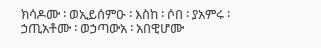ክሳዶሙ ፡ ወኢይሰምዑ ፡ እስከ ፡ ሶበ ፡ ያአምሩ ፡ ኃጢአቶሙ ፡ ወኃጣውአ ፡ አበዊሆሙ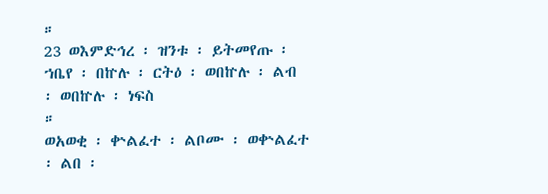።
23 ወእምድኅረ ፡ ዝንቱ ፡ ይትመየጡ ፡ ኀቤየ ፡ በኵሉ ፡ ርትዕ ፡ ወበኵሉ ፡ ልብ ፡ ወበኵሉ ፡ ነፍስ
።
ወአወቂ ፡ ቍልፈተ ፡ ልቦሙ ፡ ወቍልፈተ ፡ ልበ ፡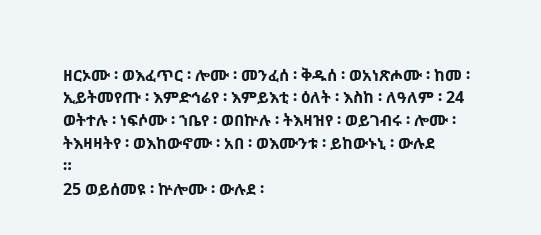ዘርኦሙ ፡ ወእፈጥር ፡ ሎሙ ፡ መንፈሰ ፡ ቅዱሰ ፡ ወአነጽሖሙ ፡ ከመ ፡ ኢይትመየጡ ፡ እምድኅሬየ ፡ እምይእቲ ፡ ዕለት ፡ እስከ ፡ ለዓለም ፡ 24
ወትተሉ ፡ ነፍሶሙ ፡ ኀቤየ ፡ ወበኵሉ ፡ ትእዛዝየ ፡ ወይገብሩ ፡ ሎሙ ፡ ትእዛዛትየ ፡ ወእከውኖሙ ፡ አበ ፡ ወእሙንቱ ፡ ይከውኑኒ ፡ ውሉደ
።
25 ወይሰመዩ ፡ ኵሎሙ ፡ ውሉደ ፡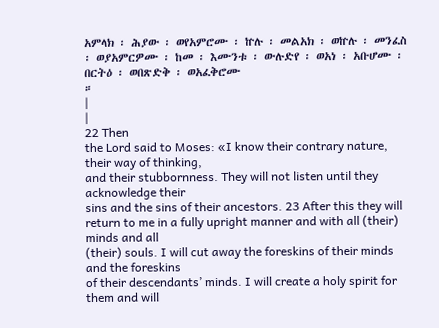አምላክ ፡ ሕያው ፡ ወየአምሮሙ ፡ ኵሉ ፡ መልአክ ፡ ወኵሉ ፡ መንፈስ ፡ ወያአምርዎሙ ፡ ከመ ፡ እሙንቱ ፡ ውሉድየ ፡ ወአነ ፡ አቡሆሙ ፡ በርትዕ ፡ ወበጽድቅ ፡ ወአፈቅሮሙ
።
|
|
22 Then
the Lord said to Moses: «I know their contrary nature, their way of thinking,
and their stubbornness. They will not listen until they acknowledge their
sins and the sins of their ancestors. 23 After this they will
return to me in a fully upright manner and with all (their) minds and all
(their) souls. I will cut away the foreskins of their minds and the foreskins
of their descendants’ minds. I will create a holy spirit for them and will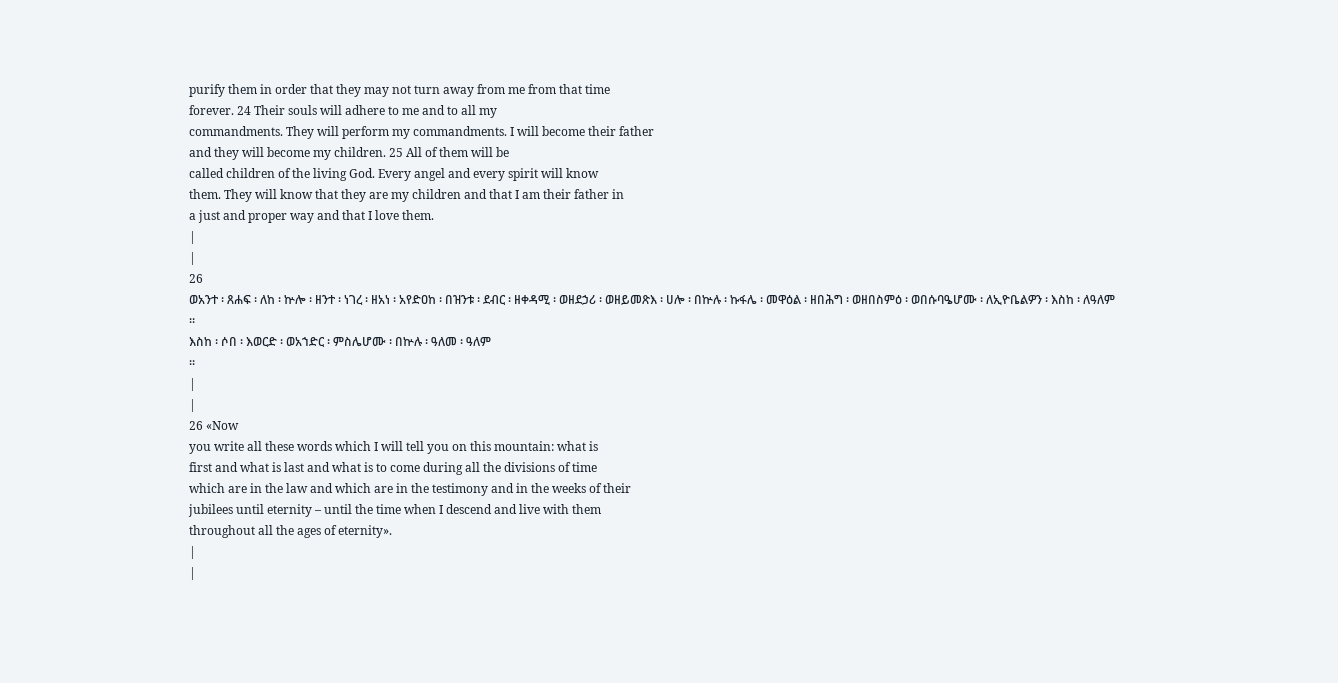purify them in order that they may not turn away from me from that time
forever. 24 Their souls will adhere to me and to all my
commandments. They will perform my commandments. I will become their father
and they will become my children. 25 All of them will be
called children of the living God. Every angel and every spirit will know
them. They will know that they are my children and that I am their father in
a just and proper way and that I love them.
|
|
26
ወአንተ ፡ ጸሐፍ ፡ ለከ ፡ ኵሎ ፡ ዘንተ ፡ ነገረ ፡ ዘአነ ፡ አየድዐከ ፡ በዝንቱ ፡ ደብር ፡ ዘቀዳሚ ፡ ወዘደኃሪ ፡ ወዘይመጽእ ፡ ሀሎ ፡ በኵሉ ፡ ኩፋሌ ፡ መዋዕል ፡ ዘበሕግ ፡ ወዘበስምዕ ፡ ወበሱባዔሆሙ ፡ ለኢዮቤልዎን ፡ እስከ ፡ ለዓለም
።
እስከ ፡ ሶበ ፡ እወርድ ፡ ወአኀድር ፡ ምስሌሆሙ ፡ በኵሉ ፡ ዓለመ ፡ ዓለም
።
|
|
26 «Now
you write all these words which I will tell you on this mountain: what is
first and what is last and what is to come during all the divisions of time
which are in the law and which are in the testimony and in the weeks of their
jubilees until eternity – until the time when I descend and live with them
throughout all the ages of eternity».
|
|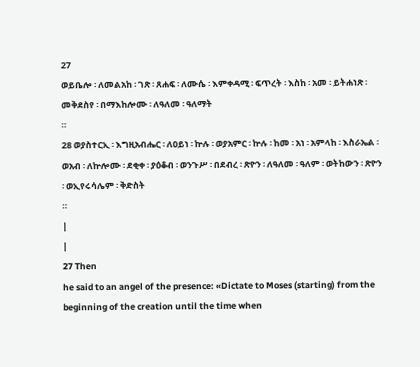27
ወይቤሎ ፡ ለመልአከ ፡ ገጽ ፡ ጸሐፍ ፡ ለሙሴ ፡ እምቀዳሚ ፡ ፍጥረት ፡ እስከ ፡ አመ ፡ ይትሐነጽ ፡ መቅደስየ ፡ በማእከሎሙ ፡ ለዓለመ ፡ ዓለማት
።
28 ወያስተርኢ ፡ እግዚአብሔር ፡ ለዐይነ ፡ ኵሉ ፡ ወያአምር ፡ ኵሉ ፡ ከመ ፡ አነ ፡ አምላከ ፡ እስራኤል ፡ ወአብ ፡ ለኵሎሙ ፡ ደቂቀ ፡ ያዕቆብ ፡ ወንጉሥ ፡ በደብረ ፡ ጽዮን ፡ ለዓለመ ፡ ዓለም ፡ ወትከውን ፡ ጽዮን ፡ ወኢየሩሳሌም ፡ ቅድስት
።
|
|
27 Then
he said to an angel of the presence: «Dictate to Moses (starting) from the
beginning of the creation until the time when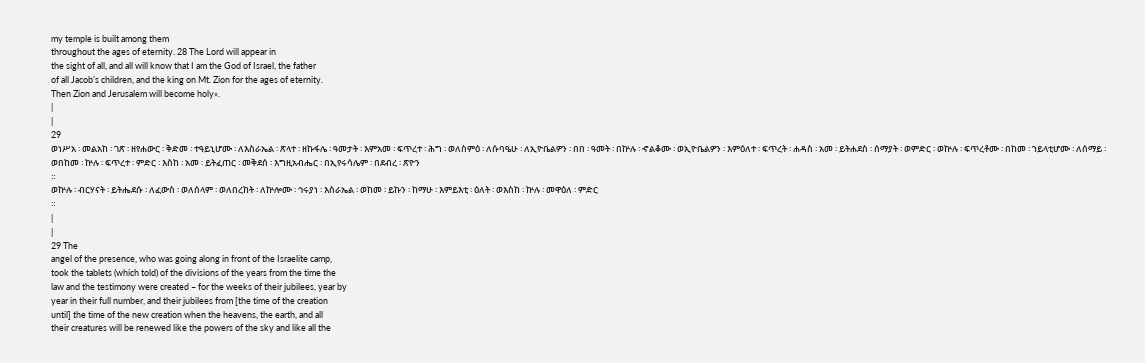my temple is built among them
throughout the ages of eternity. 28 The Lord will appear in
the sight of all, and all will know that I am the God of Israel, the father
of all Jacob’s children, and the king on Mt. Zion for the ages of eternity.
Then Zion and Jerusalem will become holy».
|
|
29
ወነሥአ ፡ መልአከ ፡ ገጽ ፡ ዘየሐውር ፡ ቅድመ ፡ ተዓይኒሆሙ ፡ ለእስራኤል ፡ ጽላተ ፡ ዘኩፋሌ ፡ ዓመታት ፡ እምአመ ፡ ፍጥረተ ፡ ሕግ ፡ ወለስምዕ ፡ ለሱባዔሁ ፡ ለኢዮቤልዎን ፡ በበ ፡ ዓመት ፡ በኵሉ ፡ ኆልቆሙ ፡ ወኢዮቤልዎን ፡ እምዕለተ ፡ ፍጥረት ፡ ሐዳስ ፡ አመ ፡ ይትሐደስ ፡ ሰማያት ፡ ወምድር ፡ ወኵሉ ፡ ፍጥረቶሙ ፡ በከመ ፡ ኀይላቲሆሙ ፡ ለሰማይ ፡ ወበከመ ፡ ኵሉ ፡ ፍጥረተ ፡ ምድር ፡ እስከ ፡ አመ ፡ ይትፈጠር ፡ መቅደሰ ፡ እግዚአብሔር ፡ በኢየሩሳሌም ፡ በደብረ ፡ ጽዮን
።
ወኵሉ ፡ ብርሃናት ፡ ይትሔደሱ ፡ ለፈውስ ፡ ወለሰላም ፡ ወለበረከት ፡ ለኵሎሙ ፡ ኅሩያነ ፡ እስራኤል ፡ ወከመ ፡ ይኩን ፡ ከማሁ ፡ እምይእቲ ፡ ዕለት ፡ ወእስከ ፡ ኵሉ ፡ መዋዕለ ፡ ምድር
።
|
|
29 The
angel of the presence, who was going along in front of the Israelite camp,
took the tablets (which told) of the divisions of the years from the time the
law and the testimony were created – for the weeks of their jubilees, year by
year in their full number, and their jubilees from [the time of the creation
until] the time of the new creation when the heavens, the earth, and all
their creatures will be renewed like the powers of the sky and like all the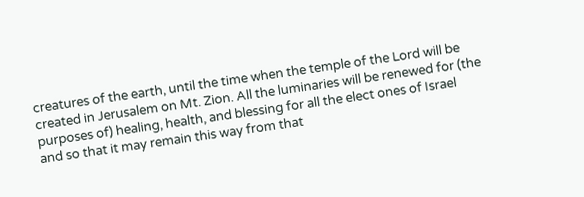creatures of the earth, until the time when the temple of the Lord will be
created in Jerusalem on Mt. Zion. All the luminaries will be renewed for (the
purposes of) healing, health, and blessing for all the elect ones of Israel
and so that it may remain this way from that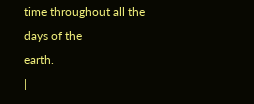time throughout all the days of the
earth.
|